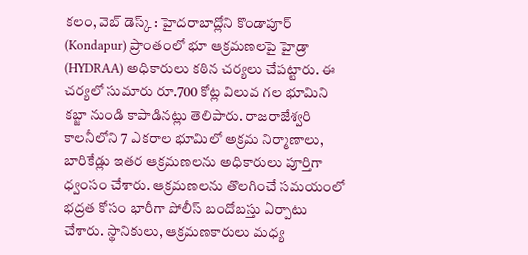కలం, వెబ్ డెస్క్ : హైదరాబాద్లోని కొండాపూర్ (Kondapur) ప్రాంతంలో భూ ఆక్రమణలపై హైడ్రా (HYDRAA) అధికారులు కఠిన చర్యలు చేపట్టారు. ఈ చర్యలో సుమారు రూ.700 కోట్ల విలువ గల భూమిని కబ్జా నుండి కాపాడినట్లు తెలిపారు. రాజరాజేశ్వరి కాలనీలోని 7 ఎకరాల భూమిలో అక్రమ నిర్మాణాలు, బారికేడ్లు ఇతర ఆక్రమణలను అధికారులు పూర్తిగా ధ్వంసం చేశారు. ఆక్రమణలను తొలగించే సమయంలో భద్రత కోసం భారీగా పోలీస్ బందోబస్తు ఏర్పాటు చేశారు. స్థానికులు, ఆక్రమణకారులు మధ్య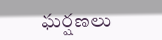ఘర్షణలు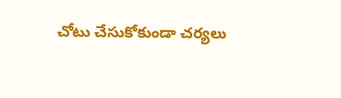చోటు చేసుకోకుండా చర్యలు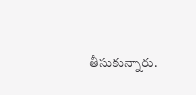తీసుకున్నారు.